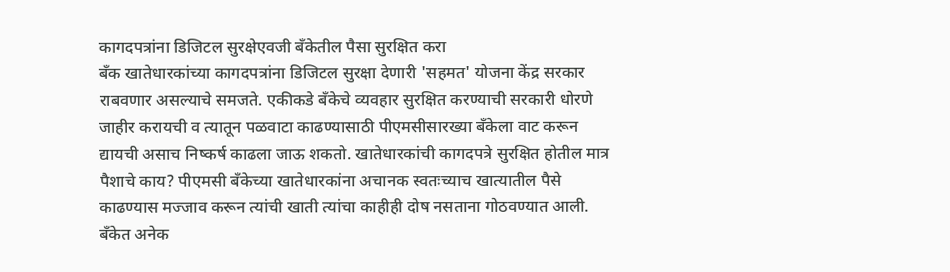कागदपत्रांना डिजिटल सुरक्षेएवजी बँकेतील पैसा सुरक्षित करा
बँक खातेधारकांच्या कागदपत्रांना डिजिटल सुरक्षा देणारी 'सहमत' योजना केंद्र सरकार राबवणार असल्याचे समजते. एकीकडे बँकेचे व्यवहार सुरक्षित करण्याची सरकारी धोरणे जाहीर करायची व त्यातून पळवाटा काढण्यासाठी पीएमसीसारख्या बँकेला वाट करून द्यायची असाच निष्कर्ष काढला जाऊ शकतो. खातेधारकांची कागदपत्रे सुरक्षित होतील मात्र पैशाचे काय? पीएमसी बँकेच्या खातेधारकांना अचानक स्वतःच्याच खात्यातील पैसे काढण्यास मज्जाव करून त्यांची खाती त्यांचा काहीही दोष नसताना गोठवण्यात आली. बँकेत अनेक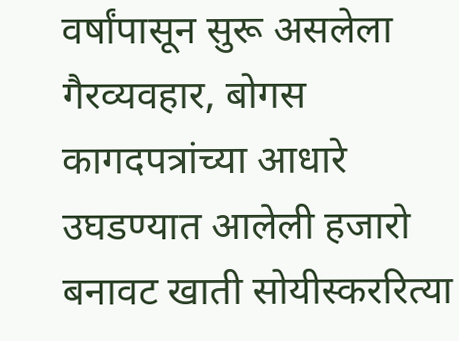वर्षांपासून सुरू असलेला गैरव्यवहार, बोगस कागदपत्रांच्या आधारे उघडण्यात आलेली हजारो बनावट खाती सोयीस्कररित्या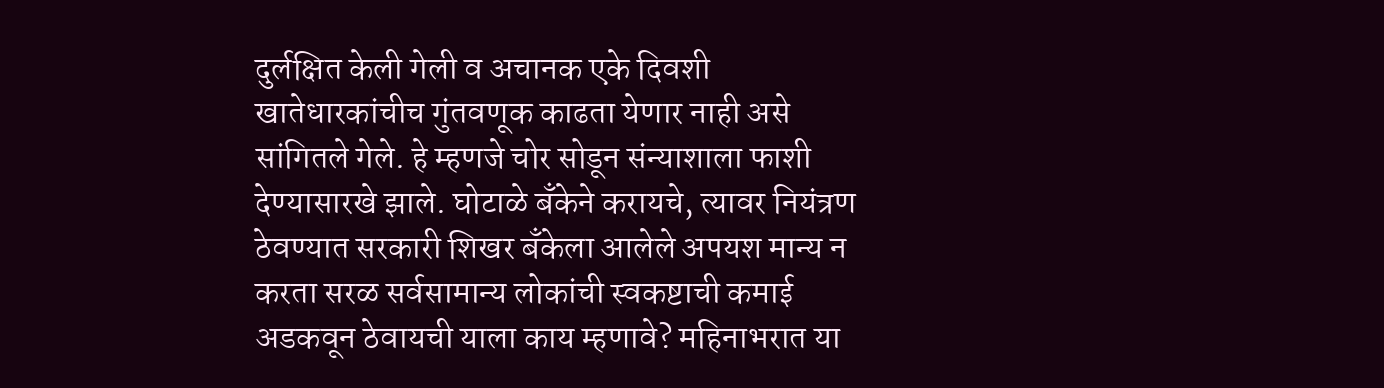दुर्लक्षित केली गेली व अचानक एके दिवशी खातेधारकांचीच गुंतवणूक काढता येणार नाही असे सांगितले गेले. हे म्हणजे चोर सोडून संन्याशाला फाशी देण्यासारखे झाले. घोटाळे बँकेने करायचे, त्यावर नियंत्रण ठेवण्यात सरकारी शिखर बँकेला आलेले अपयश मान्य न करता सरळ सर्वसामान्य लोकांची स्वकष्टाची कमाई अडकवून ठेवायची याला काय म्हणावे? महिनाभरात या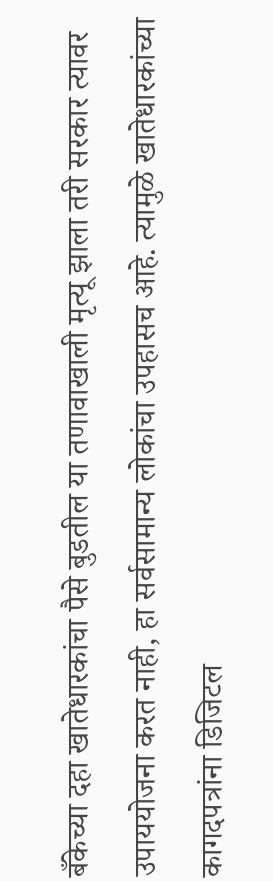बँकेच्या दहा खातेधारकांचा पैसे बुडतील या तणावाखाली मृत्यू झाला तरी सरकार त्यावर उपाययोजना करत नाही, हा सर्वसामान्य लोकांचा उपहासच आहे. त्यामुळे खातेधारकांच्या कागदपत्रांना डिजिटल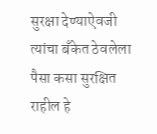सुरक्षा देण्याऐवजी त्यांचा बँकेत ठेवलेला पैसा कसा सुरक्षित राहील हे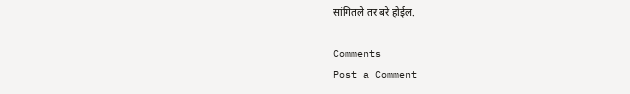सांगितले तर बरे होईल.

Comments
Post a Comment